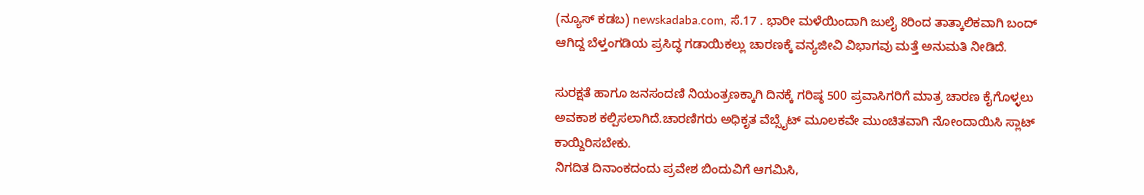(ನ್ಯೂಸ್ ಕಡಬ) newskadaba.com, ಸೆ.17 . ಭಾರೀ ಮಳೆಯಿಂದಾಗಿ ಜುಲೈ 8ರಿಂದ ತಾತ್ಕಾಲಿಕವಾಗಿ ಬಂದ್ ಆಗಿದ್ದ ಬೆಳ್ತಂಗಡಿಯ ಪ್ರಸಿದ್ಧ ಗಡಾಯಿಕಲ್ಲು ಚಾರಣಕ್ಕೆ ವನ್ಯಜೀವಿ ವಿಭಾಗವು ಮತ್ತೆ ಅನುಮತಿ ನೀಡಿದೆ.

ಸುರಕ್ಷತೆ ಹಾಗೂ ಜನಸಂದಣಿ ನಿಯಂತ್ರಣಕ್ಕಾಗಿ ದಿನಕ್ಕೆ ಗರಿಷ್ಠ 500 ಪ್ರವಾಸಿಗರಿಗೆ ಮಾತ್ರ ಚಾರಣ ಕೈಗೊಳ್ಳಲು ಅವಕಾಶ ಕಲ್ಪಿಸಲಾಗಿದೆ.ಚಾರಣಿಗರು ಅಧಿಕೃತ ವೆಬ್ಸೈಟ್ ಮೂಲಕವೇ ಮುಂಚಿತವಾಗಿ ನೋಂದಾಯಿಸಿ ಸ್ಲಾಟ್ ಕಾಯ್ದಿರಿಸಬೇಕು.
ನಿಗದಿತ ದಿನಾಂಕದಂದು ಪ್ರವೇಶ ಬಿಂದುವಿಗೆ ಆಗಮಿಸಿ,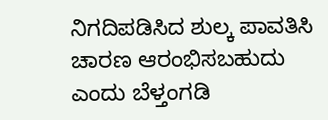ನಿಗದಿಪಡಿಸಿದ ಶುಲ್ಕ ಪಾವತಿಸಿ ಚಾರಣ ಆರಂಭಿಸಬಹುದು ಎಂದು ಬೆಳ್ತಂಗಡಿ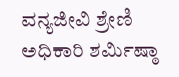ವನ್ಯಜೀವಿ ಶ್ರೇಣಿ ಅಧಿಕಾರಿ ಶರ್ಮಿಷ್ಠಾ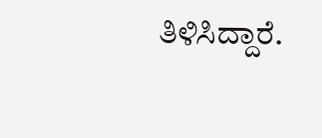ತಿಳಿಸಿದ್ದಾರೆ.